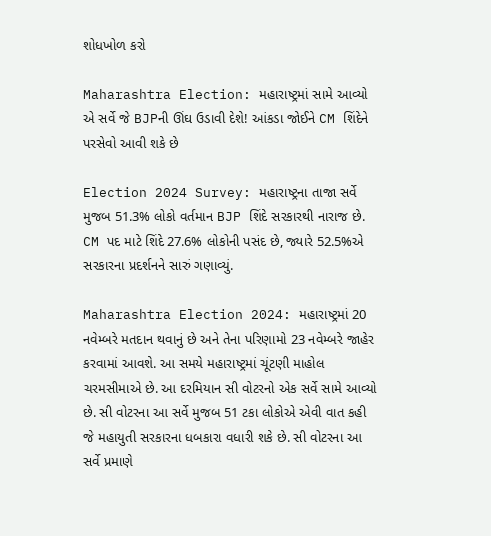શોધખોળ કરો

Maharashtra Election: મહારાષ્ટ્રમાં સામે આવ્યો એ સર્વે જે BJPની ઊંઘ ઉડાવી દેશે! આંકડા જોઈને CM શિંદેને પરસેવો આવી શકે છે

Election 2024 Survey: મહારાષ્ટ્રના તાજા સર્વે મુજબ 51.3% લોકો વર્તમાન BJP શિંદે સરકારથી નારાજ છે. CM પદ માટે શિંદે 27.6% લોકોની પસંદ છે, જ્યારે 52.5%એ સરકારના પ્રદર્શનને સારું ગણાવ્યું.

Maharashtra Election 2024: મહારાષ્ટ્રમાં 20 નવેમ્બરે મતદાન થવાનું છે અને તેના પરિણામો 23 નવેમ્બરે જાહેર કરવામાં આવશે. આ સમયે મહારાષ્ટ્રમાં ચૂંટણી માહોલ ચરમસીમાએ છે. આ દરમિયાન સી વોટરનો એક સર્વે સામે આવ્યો છે. સી વોટરના આ સર્વે મુજબ 51 ટકા લોકોએ એવી વાત કહી જે મહાયુતી સરકારના ધબકારા વધારી શકે છે. સી વોટરના આ સર્વે પ્રમાણે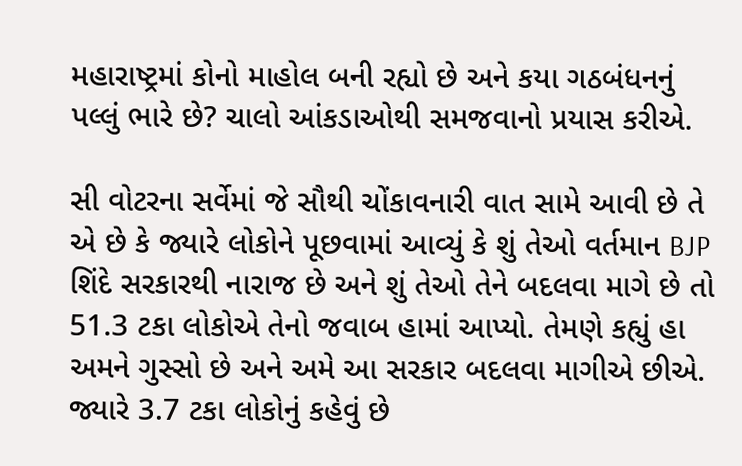મહારાષ્ટ્રમાં કોનો માહોલ બની રહ્યો છે અને કયા ગઠબંધનનું પલ્લું ભારે છે? ચાલો આંકડાઓથી સમજવાનો પ્રયાસ કરીએ.

સી વોટરના સર્વેમાં જે સૌથી ચોંકાવનારી વાત સામે આવી છે તે એ છે કે જ્યારે લોકોને પૂછવામાં આવ્યું કે શું તેઓ વર્તમાન BJP શિંદે સરકારથી નારાજ છે અને શું તેઓ તેને બદલવા માગે છે તો 51.3 ટકા લોકોએ તેનો જવાબ હામાં આપ્યો. તેમણે કહ્યું હા અમને ગુસ્સો છે અને અમે આ સરકાર બદલવા માગીએ છીએ. જ્યારે 3.7 ટકા લોકોનું કહેવું છે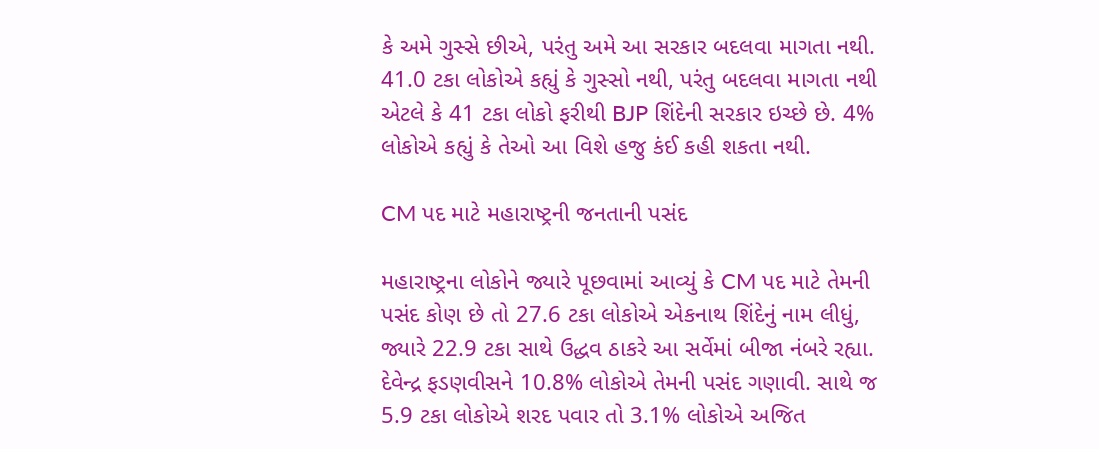કે અમે ગુસ્સે છીએ, પરંતુ અમે આ સરકાર બદલવા માગતા નથી. 41.0 ટકા લોકોએ કહ્યું કે ગુસ્સો નથી, પરંતુ બદલવા માગતા નથી એટલે કે 41 ટકા લોકો ફરીથી BJP શિંદેની સરકાર ઇચ્છે છે. 4% લોકોએ કહ્યું કે તેઓ આ વિશે હજુ કંઈ કહી શકતા નથી.

CM પદ માટે મહારાષ્ટ્રની જનતાની પસંદ

મહારાષ્ટ્રના લોકોને જ્યારે પૂછવામાં આવ્યું કે CM પદ માટે તેમની પસંદ કોણ છે તો 27.6 ટકા લોકોએ એકનાથ શિંદેનું નામ લીધું, જ્યારે 22.9 ટકા સાથે ઉદ્ધવ ઠાકરે આ સર્વેમાં બીજા નંબરે રહ્યા. દેવેન્દ્ર ફડણવીસને 10.8% લોકોએ તેમની પસંદ ગણાવી. સાથે જ 5.9 ટકા લોકોએ શરદ પવાર તો 3.1% લોકોએ અજિત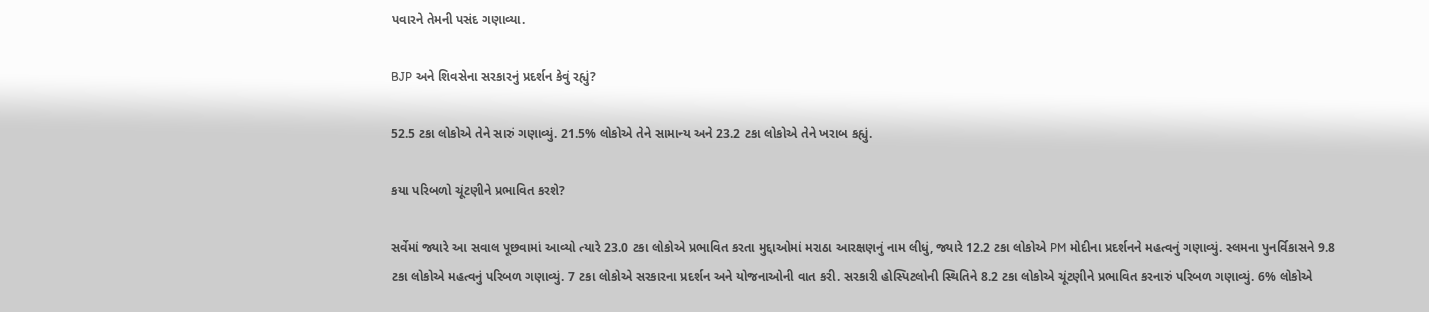પવારને તેમની પસંદ ગણાવ્યા.

BJP અને શિવસેના સરકારનું પ્રદર્શન કેવું રહ્યું?

52.5 ટકા લોકોએ તેને સારું ગણાવ્યું. 21.5% લોકોએ તેને સામાન્ય અને 23.2 ટકા લોકોએ તેને ખરાબ કહ્યું.

કયા પરિબળો ચૂંટણીને પ્રભાવિત કરશે?

સર્વેમાં જ્યારે આ સવાલ પૂછવામાં આવ્યો ત્યારે 23.0 ટકા લોકોએ પ્રભાવિત કરતા મુદ્દાઓમાં મરાઠા આરક્ષણનું નામ લીધું, જ્યારે 12.2 ટકા લોકોએ PM મોદીના પ્રદર્શનને મહત્વનું ગણાવ્યું. સ્લમના પુનર્વિકાસને 9.8 ટકા લોકોએ મહત્વનું પરિબળ ગણાવ્યું. 7 ટકા લોકોએ સરકારના પ્રદર્શન અને યોજનાઓની વાત કરી. સરકારી હોસ્પિટલોની સ્થિતિને 8.2 ટકા લોકોએ ચૂંટણીને પ્રભાવિત કરનારું પરિબળ ગણાવ્યું. 6% લોકોએ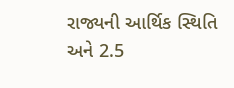રાજ્યની આર્થિક સ્થિતિ અને 2.5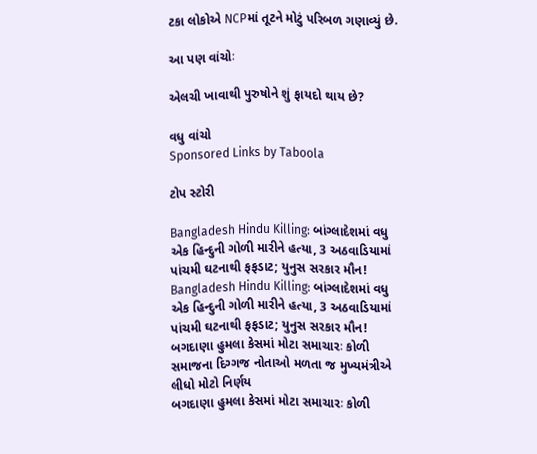ટકા લોકોએ NCPમાં તૂટને મોટું પરિબળ ગણાવ્યું છે.

આ પણ વાંચોઃ

એલચી ખાવાથી પુરુષોને શું ફાયદો થાય છે?

વધુ વાંચો
Sponsored Links by Taboola

ટોપ સ્ટોરી

Bangladesh Hindu Killing: બાંગ્લાદેશમાં વધુ એક હિન્દુની ગોળી મારીને હત્યા, 3 અઠવાડિયામાં પાંચમી ઘટનાથી ફફડાટ; યુનુસ સરકાર મૌન!
Bangladesh Hindu Killing: બાંગ્લાદેશમાં વધુ એક હિન્દુની ગોળી મારીને હત્યા, 3 અઠવાડિયામાં પાંચમી ઘટનાથી ફફડાટ; યુનુસ સરકાર મૌન!
બગદાણા હુમલા કેસમાં મોટા સમાચારઃ કોળી સમાજના દિગ્ગજ નોતાઓ મળતા જ મુખ્યમંત્રીએ લીધો મોટો નિર્ણય
બગદાણા હુમલા કેસમાં મોટા સમાચારઃ કોળી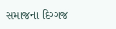સમાજના દિગ્ગજ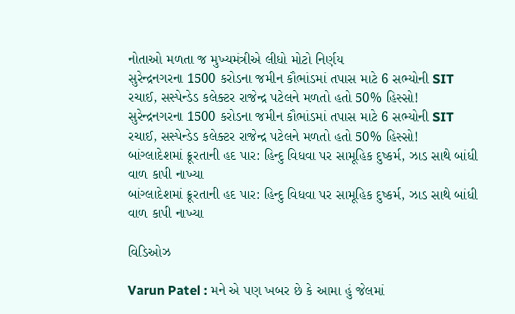નોતાઓ મળતા જ મુખ્યમંત્રીએ લીધો મોટો નિર્ણય
સુરેન્દ્રનગરના 1500 કરોડના જમીન કૌભાંડમાં તપાસ માટે 6 સભ્યોની SIT રચાઈ, સસ્પેન્ડેડ કલેક્ટર રાજેન્દ્ર પટેલને મળતો હતો 50% હિસ્સો!
સુરેન્દ્રનગરના 1500 કરોડના જમીન કૌભાંડમાં તપાસ માટે 6 સભ્યોની SIT રચાઈ, સસ્પેન્ડેડ કલેક્ટર રાજેન્દ્ર પટેલને મળતો હતો 50% હિસ્સો!
બાંગ્લાદેશમાં ક્રૂરતાની હદ પાર: હિન્દુ વિધવા પર સામૂહિક દુષ્કર્મ, ઝાડ સાથે બાંધી વાળ કાપી નાખ્યા
બાંગ્લાદેશમાં ક્રૂરતાની હદ પાર: હિન્દુ વિધવા પર સામૂહિક દુષ્કર્મ, ઝાડ સાથે બાંધી વાળ કાપી નાખ્યા

વિડિઓઝ

Varun Patel : મને એ પણ ખબર છે કે આમા હું જેલમાં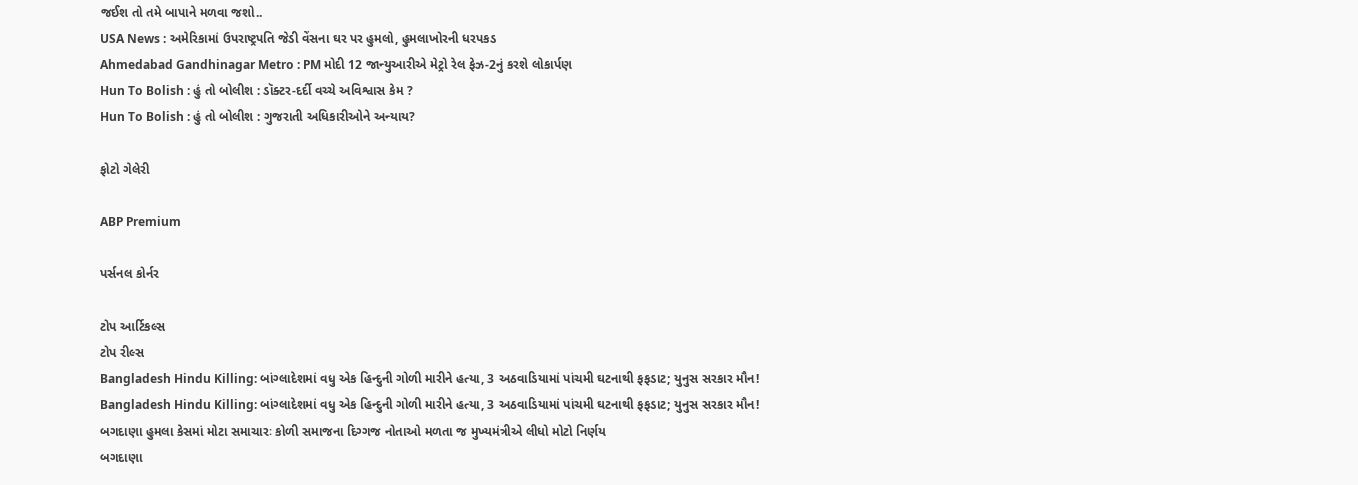જઈશ તો તમે બાપાને મળવા જશો..
USA News : અમેરિકામાં ઉપરાષ્ટ્રપતિ જેડી વેંસના ઘર પર હુમલો, હુમલાખોરની ધરપકડ
Ahmedabad Gandhinagar Metro : PM મોદી 12 જાન્યુઆરીએ મેટ્રો રેલ ફેઝ-2નું કરશે લોકાર્પણ
Hun To Bolish : હું તો બોલીશ : ડૉક્ટર-દર્દી વચ્ચે અવિશ્વાસ કેમ ?
Hun To Bolish : હું તો બોલીશ : ગુજરાતી અધિકારીઓને અન્યાય?

ફોટો ગેલેરી

ABP Premium

પર્સનલ કોર્નર

ટોપ આર્ટિકલ્સ
ટોપ રીલ્સ
Bangladesh Hindu Killing: બાંગ્લાદેશમાં વધુ એક હિન્દુની ગોળી મારીને હત્યા, 3 અઠવાડિયામાં પાંચમી ઘટનાથી ફફડાટ; યુનુસ સરકાર મૌન!
Bangladesh Hindu Killing: બાંગ્લાદેશમાં વધુ એક હિન્દુની ગોળી મારીને હત્યા, 3 અઠવાડિયામાં પાંચમી ઘટનાથી ફફડાટ; યુનુસ સરકાર મૌન!
બગદાણા હુમલા કેસમાં મોટા સમાચારઃ કોળી સમાજના દિગ્ગજ નોતાઓ મળતા જ મુખ્યમંત્રીએ લીધો મોટો નિર્ણય
બગદાણા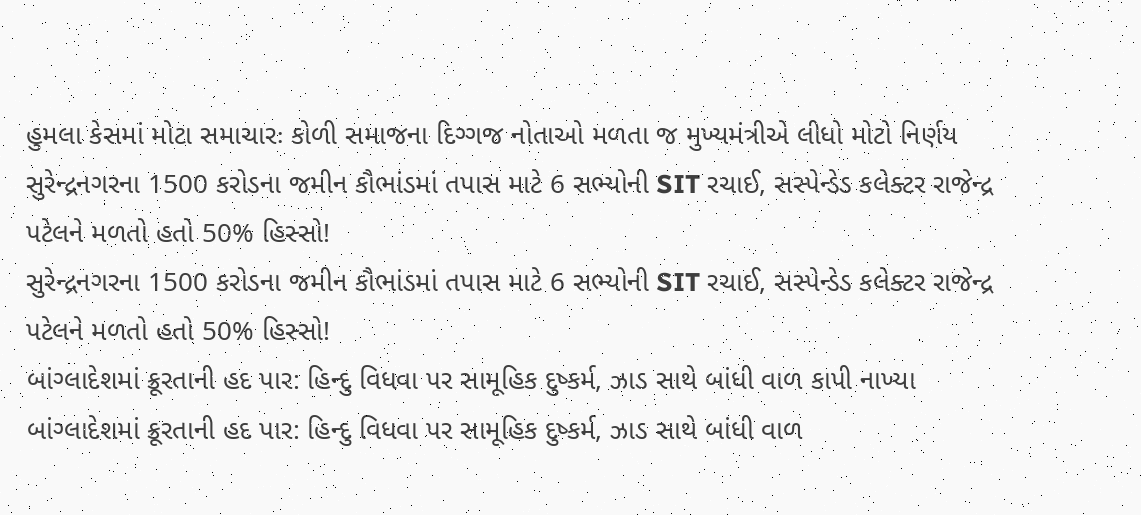હુમલા કેસમાં મોટા સમાચારઃ કોળી સમાજના દિગ્ગજ નોતાઓ મળતા જ મુખ્યમંત્રીએ લીધો મોટો નિર્ણય
સુરેન્દ્રનગરના 1500 કરોડના જમીન કૌભાંડમાં તપાસ માટે 6 સભ્યોની SIT રચાઈ, સસ્પેન્ડેડ કલેક્ટર રાજેન્દ્ર પટેલને મળતો હતો 50% હિસ્સો!
સુરેન્દ્રનગરના 1500 કરોડના જમીન કૌભાંડમાં તપાસ માટે 6 સભ્યોની SIT રચાઈ, સસ્પેન્ડેડ કલેક્ટર રાજેન્દ્ર પટેલને મળતો હતો 50% હિસ્સો!
બાંગ્લાદેશમાં ક્રૂરતાની હદ પાર: હિન્દુ વિધવા પર સામૂહિક દુષ્કર્મ, ઝાડ સાથે બાંધી વાળ કાપી નાખ્યા
બાંગ્લાદેશમાં ક્રૂરતાની હદ પાર: હિન્દુ વિધવા પર સામૂહિક દુષ્કર્મ, ઝાડ સાથે બાંધી વાળ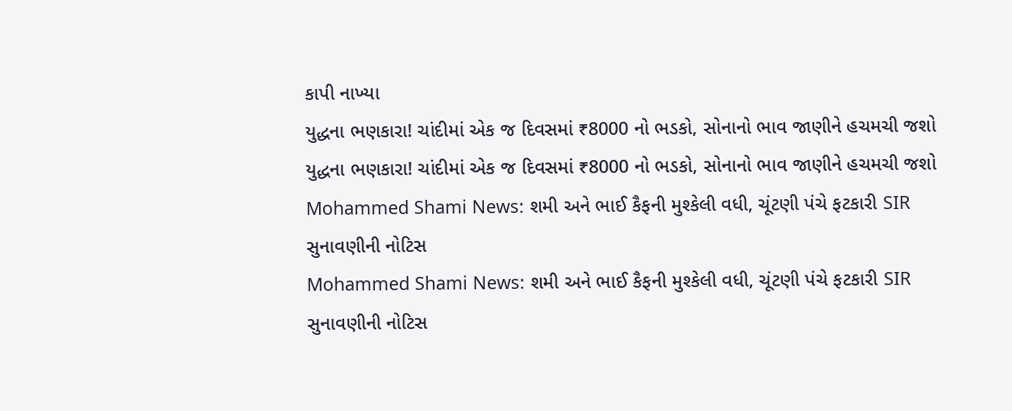કાપી નાખ્યા
યુદ્ધના ભણકારા! ચાંદીમાં એક જ દિવસમાં ₹8000 નો ભડકો, સોનાનો ભાવ જાણીને હચમચી જશો
યુદ્ધના ભણકારા! ચાંદીમાં એક જ દિવસમાં ₹8000 નો ભડકો, સોનાનો ભાવ જાણીને હચમચી જશો
Mohammed Shami News: શમી અને ભાઈ કૈફની મુશ્કેલી વધી, ચૂંટણી પંચે ફટકારી SIR સુનાવણીની નોટિસ
Mohammed Shami News: શમી અને ભાઈ કૈફની મુશ્કેલી વધી, ચૂંટણી પંચે ફટકારી SIR સુનાવણીની નોટિસ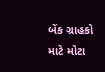બેંક ગ્રાહકો માટે મોટા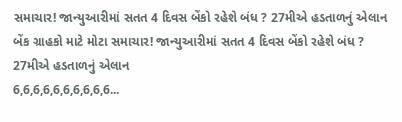સમાચાર! જાન્યુઆરીમાં સતત 4 દિવસ બેંકો રહેશે બંધ ? 27મીએ હડતાળનું એલાન
બેંક ગ્રાહકો માટે મોટા સમાચાર! જાન્યુઆરીમાં સતત 4 દિવસ બેંકો રહેશે બંધ ? 27મીએ હડતાળનું એલાન
6,6,6,6,6,6,6,6,6,6...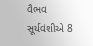વૈભવ સૂર્યવંશીએ 8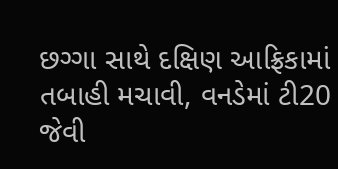છગ્ગા સાથે દક્ષિણ આફ્રિકામાં તબાહી મચાવી, વનડેમાં ટી20 જેવી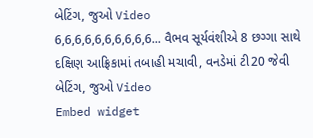બેટિંગ, જુઓ Video
6,6,6,6,6,6,6,6,6,6... વૈભવ સૂર્યવંશીએ 8 છગ્ગા સાથે દક્ષિણ આફ્રિકામાં તબાહી મચાવી, વનડેમાં ટી20 જેવી બેટિંગ, જુઓ Video
Embed widget